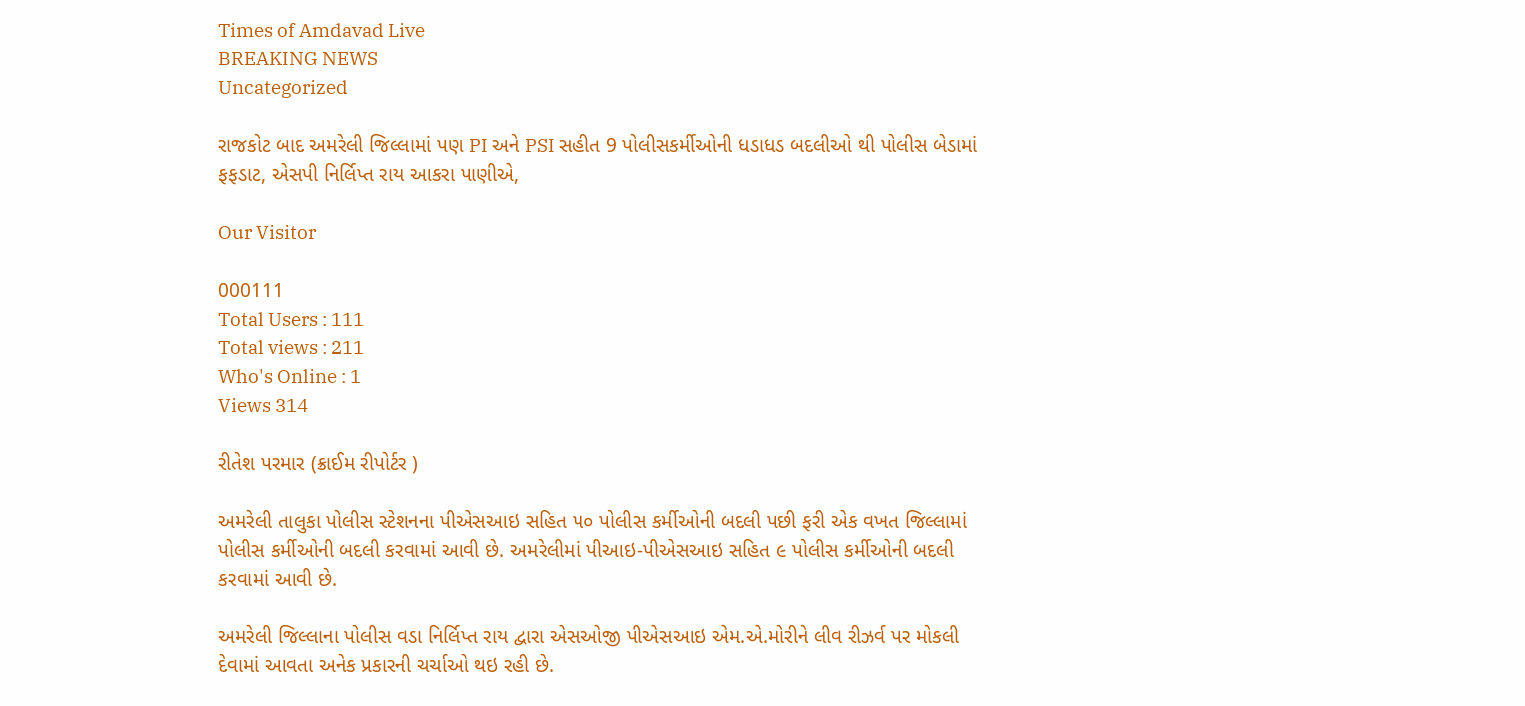Times of Amdavad Live
BREAKING NEWS
Uncategorized

રાજકોટ બાદ અમરેલી જિલ્લામાં પણ PI અને PSI સહીત 9 પોલીસકર્મીઓની ધડાધડ બદલીઓ થી પોલીસ બેડામાં ફફડાટ, એસપી નિર્લિપ્ત રાય આકરા પાણીએ,

Our Visitor

000111
Total Users : 111
Total views : 211
Who's Online : 1
Views 314

રીતેશ પરમાર (ક્રાઈમ રીપોર્ટર )

અમરેલી તાલુકા પોલીસ સ્ટેશનના પીએસઆઇ સહિત ૫૦ પોલીસ કર્મીઓની બદલી પછી ફરી એક વખત જિલ્લામાં પોલીસ કર્મીઓની બદલી કરવામાં આવી છે. અમરેલીમાં પીઆઇ-પીએસઆઇ સહિત ૯ પોલીસ કર્મીઓની બદલી કરવામાં આવી છે.

અમરેલી જિલ્લાના પોલીસ વડા નિર્લિપ્ત રાય દ્વારા એસઓજી પીએસઆઇ એમ.એ.મોરીને લીવ રીઝર્વ પર મોકલી દેવામાં આવતા અનેક પ્રકારની ચર્ચાઓ થઇ રહી છે.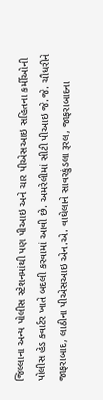જિલ્લાના અન્ય પોલીસ સ્ટેશનમાંથી પણ પીઆઇ અને ચાર પીએસઆઇ સહિતના કર્મીઓની પોલીસ હેડ ક્વાર્ટર ખાતે બદલી કરવામાં આવી છે. અમરેલીમાં સીટી પીઆઇ જે.જે. ચૌધરીને જાફરાબાદ, લાઠીના પીએસઆઇ એન.એ. વાઘેલાને સાવરકુંડલા રૂરલ, જાફરાબાદના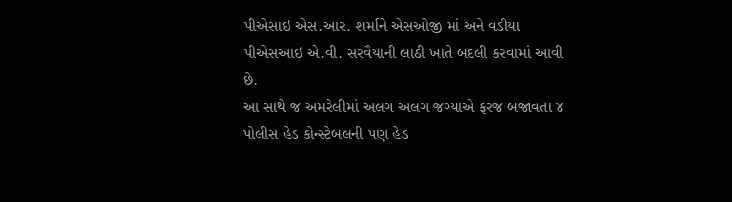પીએસાઇ એસ.આર. શર્માને એસઓજી માં અને વડીયા પીએસઆઇ એ.વી. સરવૈયાની લાઠી ખાતે બદલી કરવામાં આવી છે.
આ સાથે જ અમરેલીમાં અલગ અલગ જગ્યાએ ફરજ બજાવતા ૪ પોલીસ હેડ કોન્સ્ટેબલની પણ હેડ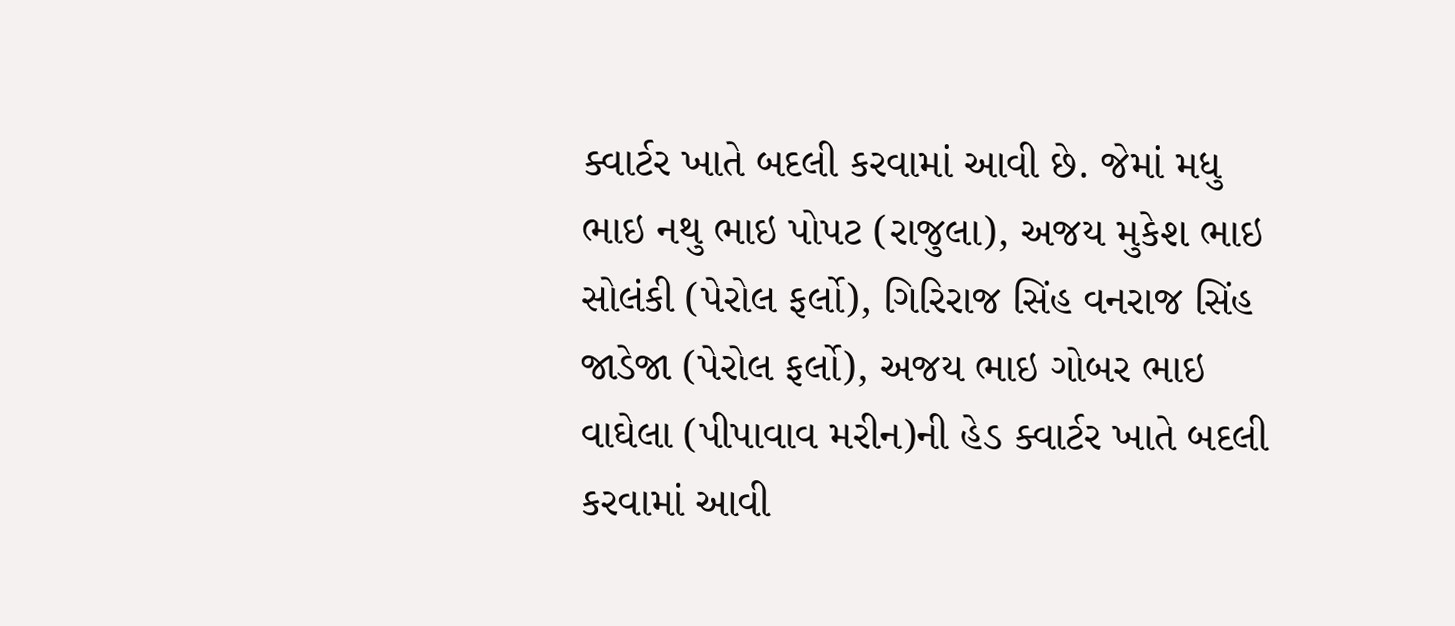ક્વાર્ટર ખાતે બદલી કરવામાં આવી છે. જેમાં મધુ ભાઇ નથુ ભાઇ પોપટ (રાજુલા), અજય મુકેશ ભાઇ સોલંકી (પેરોલ ફર્લો), ગિરિરાજ સિંહ વનરાજ સિંહ જાડેજા (પેરોલ ફર્લો), અજય ભાઇ ગોબર ભાઇ વાઘેલા (પીપાવાવ મરીન)ની હેડ ક્વાર્ટર ખાતે બદલી કરવામાં આવી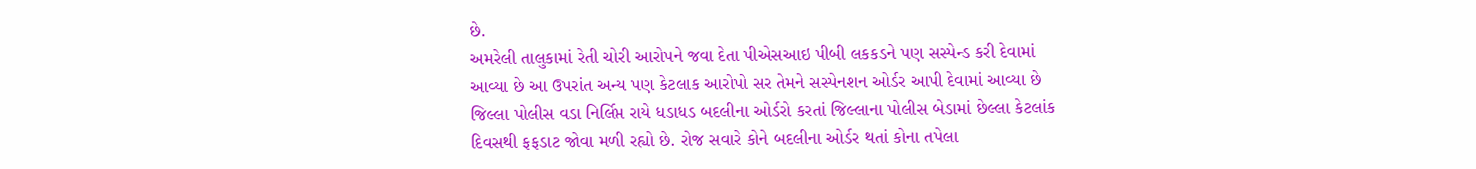છે.
અમરેલી તાલુકામાં રેતી ચોરી આરોપને જવા દેતા પીએસઆઇ પીબી લકકડને પણ સસ્પેન્ડ કરી દેવામાં આવ્યા છે આ ઉપરાંત અન્ય પણ કેટલાક આરોપો સર તેમને સસ્પેનશન ઓર્ડર આપી દેવામાં આવ્યા છે
જિલ્લા પોલીસ વડા નિર્લિપ્ત રાયે ધડાધડ બદલીના ઓર્ડરો કરતાં જિલ્લાના પોલીસ બેડામાં છેલ્લા કેટલાંક દિવસથી ફફડાટ જોવા મળી રહ્યો છે. રોજ સવારે કોને બદલીના ઓર્ડર થતાં કોના તપેલા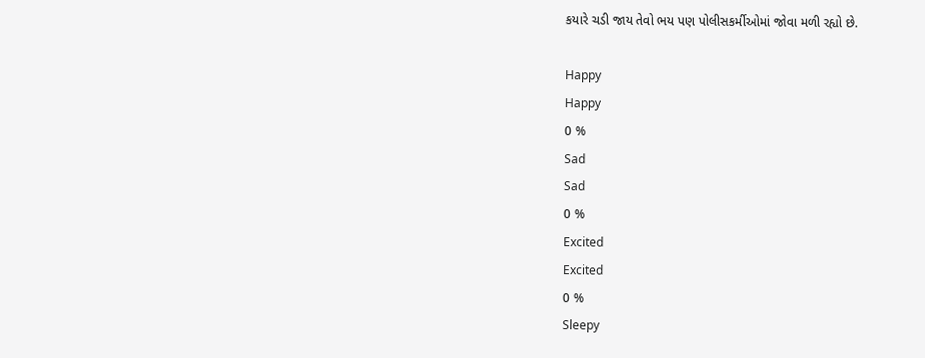કયારે ચડી જાય તેવો ભય પણ પોલીસકર્મીઓમાં જોવા મળી રહ્યો છે.

Happy
Happy
0 %
Sad
Sad
0 %
Excited
Excited
0 %
Sleepy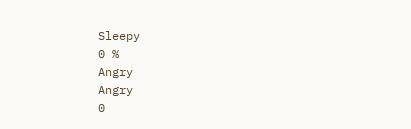Sleepy
0 %
Angry
Angry
0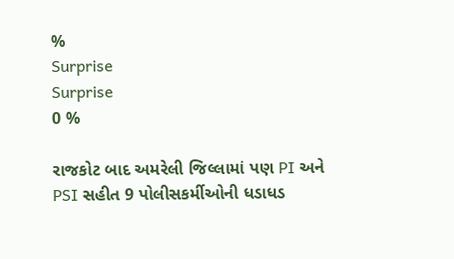%
Surprise
Surprise
0 %

રાજકોટ બાદ અમરેલી જિલ્લામાં પણ PI અને PSI સહીત 9 પોલીસકર્મીઓની ધડાધડ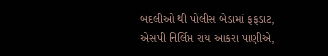બદલીઓ થી પોલીસ બેડામાં ફફડાટ, એસપી નિર્લિપ્ત રાય આકરા પાણીએ,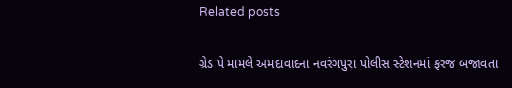Related posts

ગ્રેડ પે મામલે અમદાવાદના નવરંગપુરા પોલીસ સ્ટેશનમાં ફરજ બજાવતા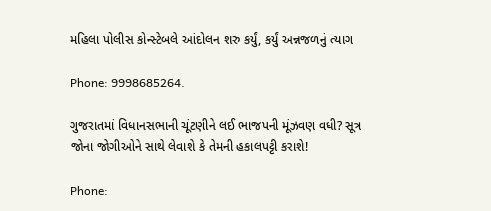મહિલા પોલીસ કોન્સ્ટેબલે આંદોલન શરુ કર્યું, કર્યું અન્નજળનું ત્યાગ

Phone: 9998685264.

ગુજરાતમાં વિધાનસભાની ચૂંટણીને લઈ ભાજપની મૂંઝવણ વધી? સૂત્ર
જોના જોગીઓને સાથે લેવાશે કે તેમની હકાલપટ્ટી કરાશે!

Phone: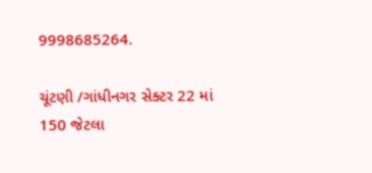9998685264.

ચૂંટણી /ગાંધીનગર સેક્ટર 22 માં 150 જેટલા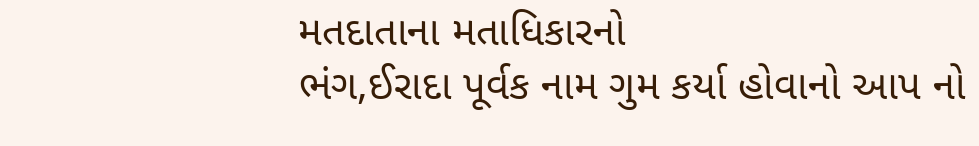મતદાતાના મતાધિકારનો
ભંગ,ઈરાદા પૂર્વક નામ ગુમ કર્યા હોવાનો આપ નો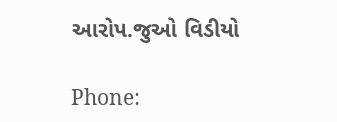આરોપ.જુઓ વિડીયો

Phone: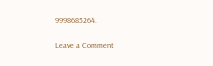9998685264.

Leave a Comment